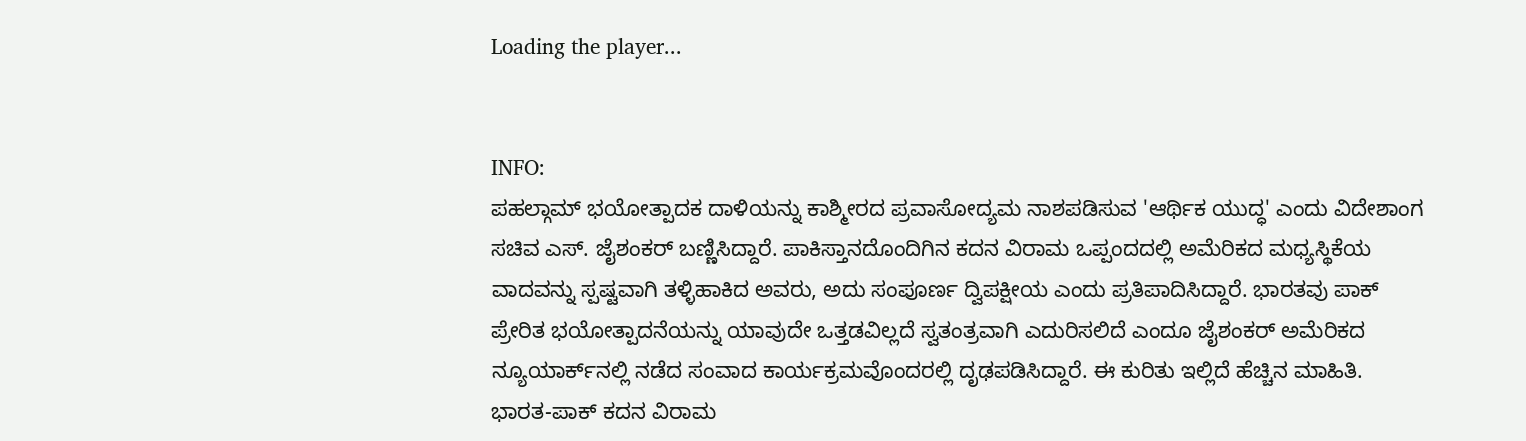Loading the player...


INFO:
ಪಹಲ್ಗಾಮ್ ಭಯೋತ್ಪಾದಕ ದಾಳಿಯನ್ನು ಕಾಶ್ಮೀರದ ಪ್ರವಾಸೋದ್ಯಮ ನಾಶಪಡಿಸುವ 'ಆರ್ಥಿಕ ಯುದ್ಧ' ಎಂದು ವಿದೇಶಾಂಗ ಸಚಿವ ಎಸ್. ಜೈಶಂಕರ್ ಬಣ್ಣಿಸಿದ್ದಾರೆ. ಪಾಕಿಸ್ತಾನದೊಂದಿಗಿನ ಕದನ ವಿರಾಮ ಒಪ್ಪಂದದಲ್ಲಿ ಅಮೆರಿಕದ ಮಧ್ಯಸ್ಥಿಕೆಯ ವಾದವನ್ನು ಸ್ಪಷ್ಟವಾಗಿ ತಳ್ಳಿಹಾಕಿದ ಅವರು, ಅದು ಸಂಪೂರ್ಣ ದ್ವಿಪಕ್ಷೀಯ ಎಂದು ಪ್ರತಿಪಾದಿಸಿದ್ದಾರೆ. ಭಾರತವು ಪಾಕ್ ಪ್ರೇರಿತ ಭಯೋತ್ಪಾದನೆಯನ್ನು ಯಾವುದೇ ಒತ್ತಡವಿಲ್ಲದೆ ಸ್ವತಂತ್ರವಾಗಿ ಎದುರಿಸಲಿದೆ ಎಂದೂ ಜೈಶಂಕರ್‌ ಅಮೆರಿಕದ ನ್ಯೂಯಾರ್ಕ್‌ನಲ್ಲಿ ನಡೆದ ಸಂವಾದ ಕಾರ್ಯಕ್ರಮವೊಂದರಲ್ಲಿ ದೃಢಪಡಿಸಿದ್ದಾರೆ. ಈ ಕುರಿತು ಇಲ್ಲಿದೆ ಹೆಚ್ಚಿನ ಮಾಹಿತಿ.
ಭಾರತ-ಪಾಕ್‌ ಕದನ ವಿರಾಮ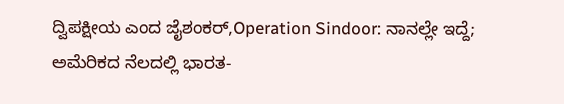ದ್ವಿಪಕ್ಷೀಯ ಎಂದ ಜೈಶಂಕರ್‌,Operation Sindoor: ನಾನಲ್ಲೇ ಇದ್ದೆ; ಅಮೆರಿಕದ ನೆಲದಲ್ಲಿ ಭಾರತ-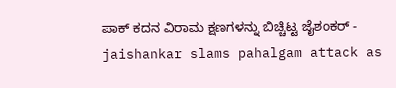ಪಾಕ್‌ ಕದನ ವಿರಾಮ ಕ್ಷಣಗಳನ್ನು‌ ಬಿಚ್ಚಿಟ್ಟ ಜೈಶಂಕರ್ - jaishankar slams pahalgam attack as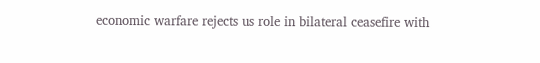economic warfare rejects us role in bilateral ceasefire with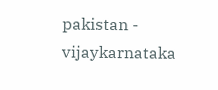pakistan - vijaykarnataka